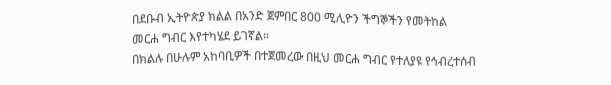በደቡብ ኢትዮጵያ ክልል በአንድ ጀምበር 800 ሚሊዮን ችግኞችን የመትከል መርሐ ግብር እየተካሄደ ይገኛል።
በክልሉ በሁሉም አከባቢዎች በተጀመረው በዚህ መርሐ ግብር የተለያዩ የኅብረተሰብ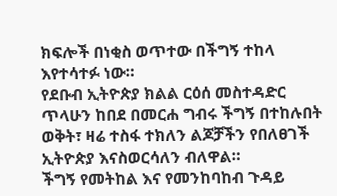ክፍሎች በነቂስ ወጥተው በችግኝ ተከላ እየተሳተፉ ነው።
የደቡብ ኢትዮጵያ ክልል ርዕሰ መስተዳድር ጥላሁን ከበደ በመርሐ ግብሩ ችግኝ በተከሉበት ወቅት፣ ዛሬ ተስፋ ተክለን ልጆቻችን የበለፀገች ኢትዮጵያ እናስወርሳለን ብለዋል።
ችግኝ የመትከል እና የመንከባከብ ጉዳይ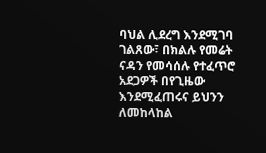ባህል ሊደረግ እንደሚገባ ገልጸው፣ በክልሉ የመሬት ናዳን የመሳሰሉ የተፈጥሮ አደጋዎች በየጊዜው እንደሚፈጠሩና ይህንን ለመከላከል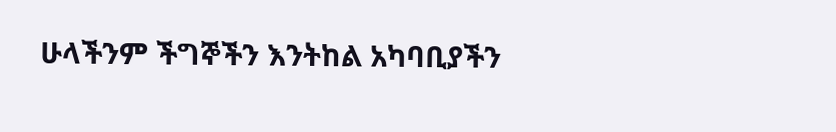ሁላችንም ችግኞችን እንትከል አካባቢያችን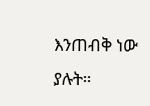እንጠብቅ ነው ያሉት።